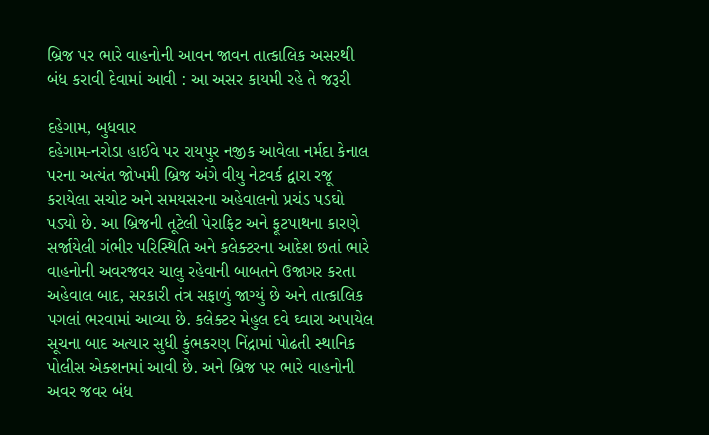બ્રિજ પર ભારે વાહનોની આવન જાવન તાત્કાલિક અસરથી બંધ કરાવી દેવામાં આવી : આ અસર કાયમી રહે તે જરૂરી

દહેગામ, બુધવાર
દહેગામ-નરોડા હાઈવે પર રાયપુર નજીક આવેલા નર્મદા કેનાલ પરના અત્યંત જોખમી બ્રિજ અંગે વીયુ નેટવર્ક દ્વારા રજૂ કરાયેલા સચોટ અને સમયસરના અહેવાલનો પ્રચંડ પડઘો પડ્યો છે. આ બ્રિજની તૂટેલી પેરાફિટ અને ફૂટપાથના કારણે સર્જાયેલી ગંભીર પરિસ્થિતિ અને કલેક્ટરના આદેશ છતાં ભારે વાહનોની અવરજવર ચાલુ રહેવાની બાબતને ઉજાગર કરતા અહેવાલ બાદ, સરકારી તંત્ર સફાળું જાગ્યું છે અને તાત્કાલિક પગલાં ભરવામાં આવ્યા છે. કલેક્ટર મેહુલ દવે ઘ્વારા અપાયેલ સૂચના બાદ અત્યાર સુધી કુંભકરણ નિંદ્રામાં પોઢતી સ્થાનિક પોલીસ એક્શનમાં આવી છે. અને બ્રિજ પર ભારે વાહનોની અવર જવર બંધ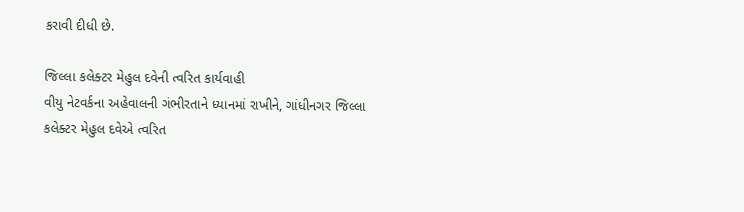કરાવી દીધી છે.

જિલ્લા કલેક્ટર મેહુલ દવેની ત્વરિત કાર્યવાહી
વીયુ નેટવર્કના અહેવાલની ગંભીરતાને ધ્યાનમાં રાખીને, ગાંધીનગર જિલ્લા કલેક્ટર મેહુલ દવેએ ત્વરિત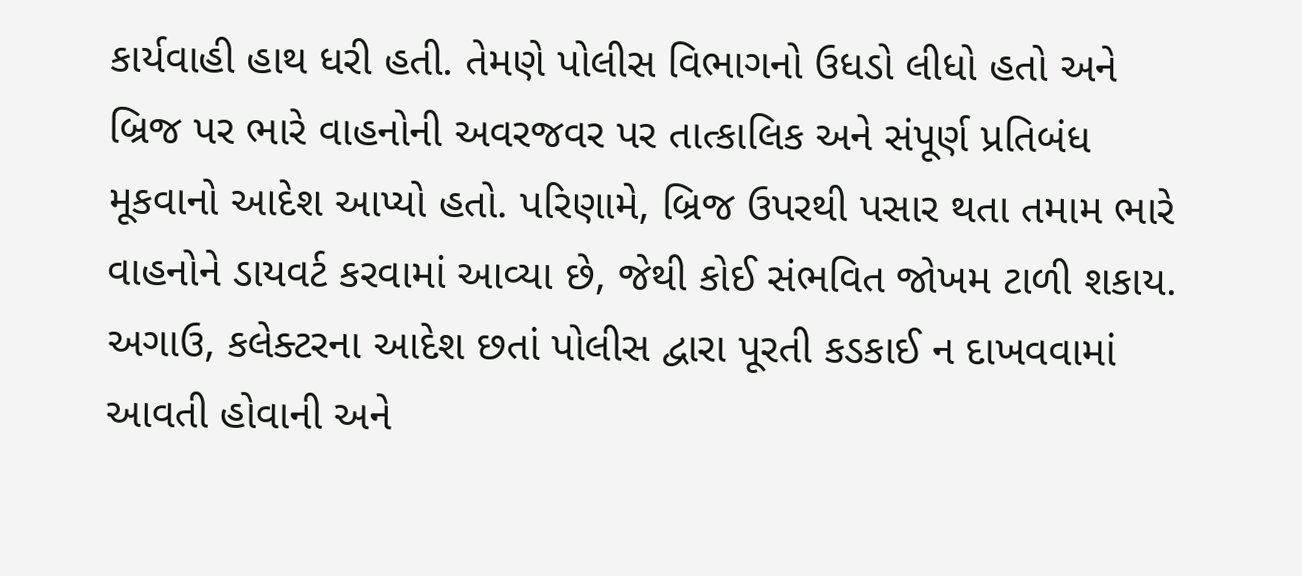કાર્યવાહી હાથ ધરી હતી. તેમણે પોલીસ વિભાગનો ઉધડો લીધો હતો અને બ્રિજ પર ભારે વાહનોની અવરજવર પર તાત્કાલિક અને સંપૂર્ણ પ્રતિબંધ મૂકવાનો આદેશ આપ્યો હતો. પરિણામે, બ્રિજ ઉપરથી પસાર થતા તમામ ભારે વાહનોને ડાયવર્ટ કરવામાં આવ્યા છે, જેથી કોઈ સંભવિત જોખમ ટાળી શકાય. અગાઉ, કલેક્ટરના આદેશ છતાં પોલીસ દ્વારા પૂરતી કડકાઈ ન દાખવવામાં આવતી હોવાની અને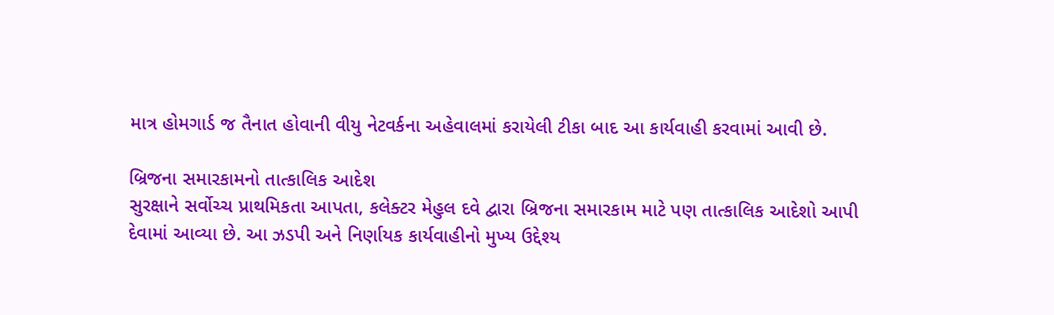માત્ર હોમગાર્ડ જ તૈનાત હોવાની વીયુ નેટવર્કના અહેવાલમાં કરાયેલી ટીકા બાદ આ કાર્યવાહી કરવામાં આવી છે.

બ્રિજના સમારકામનો તાત્કાલિક આદેશ
સુરક્ષાને સર્વોચ્ચ પ્રાથમિકતા આપતા, કલેક્ટર મેહુલ દવે દ્વારા બ્રિજના સમારકામ માટે પણ તાત્કાલિક આદેશો આપી દેવામાં આવ્યા છે. આ ઝડપી અને નિર્ણાયક કાર્યવાહીનો મુખ્ય ઉદ્દેશ્ય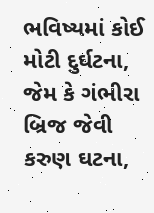ભવિષ્યમાં કોઈ મોટી દુર્ઘટના, જેમ કે ગંભીરા બ્રિજ જેવી કરુણ ઘટના,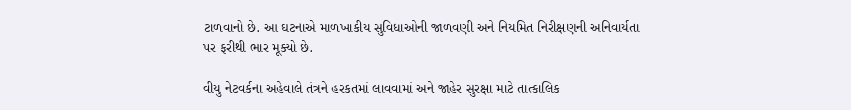ટાળવાનો છે. આ ઘટનાએ માળખાકીય સુવિધાઓની જાળવણી અને નિયમિત નિરીક્ષણની અનિવાર્યતા પર ફરીથી ભાર મૂક્યો છે.

વીયુ નેટવર્કના અહેવાલે તંત્રને હરકતમાં લાવવામાં અને જાહેર સુરક્ષા માટે તાત્કાલિક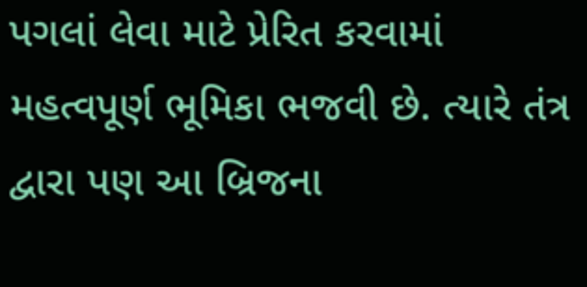પગલાં લેવા માટે પ્રેરિત કરવામાં મહત્વપૂર્ણ ભૂમિકા ભજવી છે. ત્યારે તંત્ર દ્વારા પણ આ બ્રિજના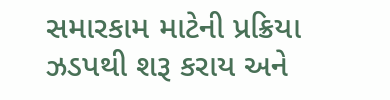સમારકામ માટેની પ્રક્રિયા ઝડપથી શરૂ કરાય અને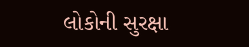લોકોની સુરક્ષા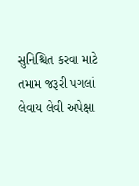સુનિશ્ચિત કરવા માટે તમામ જરૂરી પગલાં લેવાય લેવી અપેક્ષા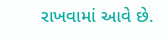રાખવામાં આવે છે.